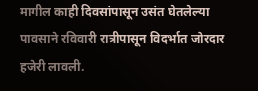मागील काही दिवसांपासून उसंत घेतलेल्या पावसाने रविवारी रात्रीपासून विदर्भात जोरदार हजेरी लावली.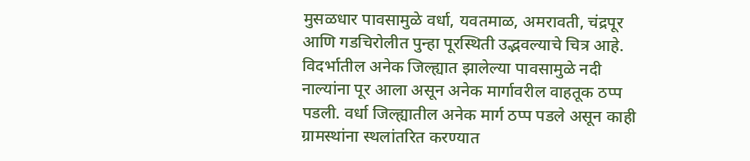मुसळधार पावसामुळे वर्धा, यवतमाळ, अमरावती, चंद्रपूर आणि गडचिरोलीत पुन्हा पूरस्थिती उद्भवल्याचे चित्र आहे.
विदर्भातील अनेक जिल्ह्यात झालेल्या पावसामुळे नदी नाल्यांना पूर आला असून अनेक मार्गावरील वाहतूक ठप्प पडली. वर्धा जिल्ह्यातील अनेक मार्ग ठप्प पडले असून काही ग्रामस्थांना स्थलांतरित करण्यात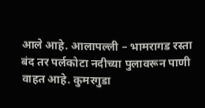आले आहे. आलापल्ली – भामरागड रस्ता बंद तर पर्लकोटा नदीच्या पुलावरून पाणी वाहत आहे. कुमरगुडा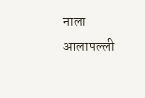नाला आलापल्ली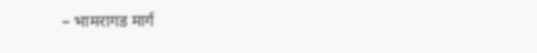– भामरागड मार्ग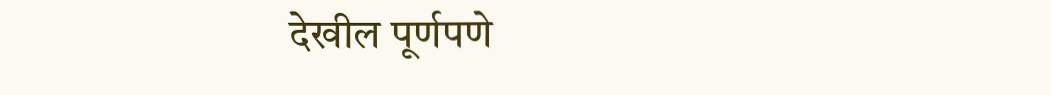देखील पूर्णपणे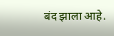बंद झाला आहे.